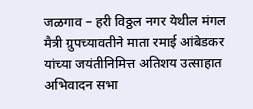जळगाव – हरी विठ्ठल नगर येथील मंगल मैत्री ग्रुपच्यावतीने माता रमाई आंबेडकर यांच्या जयंतीनिमित्त अतिशय उत्साहात अभिवादन सभा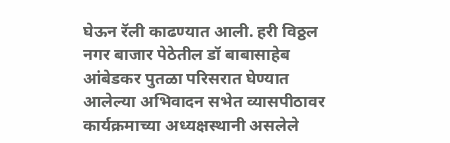घेऊन रॅली काढण्यात आली. हरी विठ्ठल नगर बाजार पेठेतील डॉ बाबासाहेब आंबेडकर पुतळा परिसरात घेण्यात आलेल्या अभिवादन सभेत व्यासपीठावर कार्यक्रमाच्या अध्यक्षस्थानी असलेले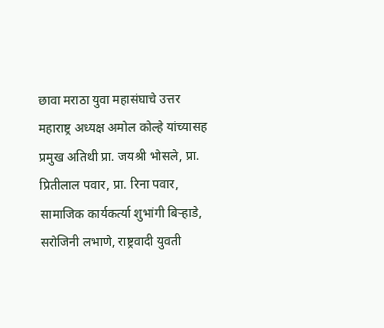छावा मराठा युवा महासंघाचे उत्तर महाराष्ट्र अध्यक्ष अमोल कोल्हे यांच्यासह प्रमुख अतिथी प्रा. जयश्री भोसले, प्रा. प्रितीलाल पवार, प्रा. रिना पवार, सामाजिक कार्यकर्त्या शुभांगी बिऱ्हाडे, सरोजिनी लभाणे, राष्ट्रवादी युवती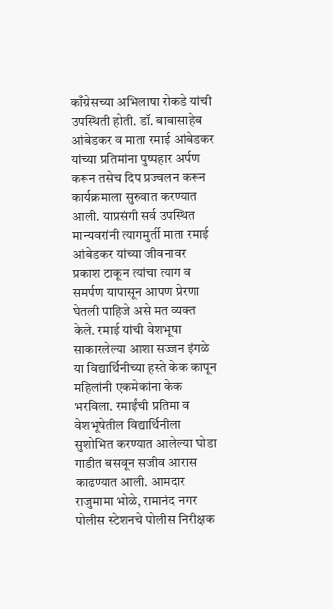काँग्रेसच्या अभिलाषा रोकडे यांची उपस्थिती होती. डॉ. बाबासाहेब आंबेडकर व माता रमाई आंबेडकर यांच्या प्रतिमांना पुष्पहार अर्पण करून तसेच दिप प्रज्वलन करून कार्यक्रमाला सुरुवात करण्यात आली. याप्रसंगी सर्व उपस्थित मान्यवरांनी त्यागमुर्ती माता रमाई आंबेडकर यांच्या जीवनावर प्रकाश टाकून त्यांचा त्याग व समर्पण यापासून आपण प्रेरणा घेतली पाहिजे असे मत व्यक्त केले. रमाई यांची वेशभूषा साकारलेल्या आशा सज्जन इंगळे या विद्यार्थिनीच्या हस्ते केक कापून महिलांनी एकमेकांना केक भरविला. रमाईंची प्रतिमा व वेशभूषेतील विद्यार्थिनीला सुशोभित करण्यात आलेल्या घोडा गाडीत बसवून सजीव आरास काढण्यात आली. आमदार राजुमामा भोळे, रामानंद नगर पोलीस स्टेशनचे पोलीस निरीक्षक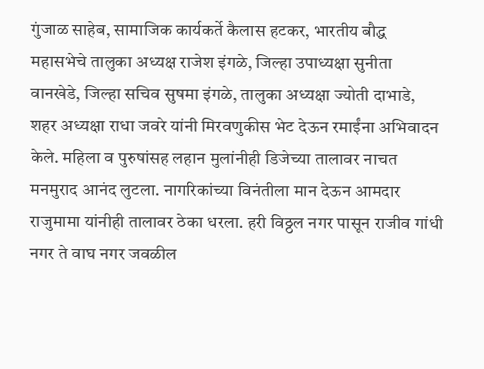गुंजाळ साहेब, सामाजिक कार्यकर्ते कैलास हटकर, भारतीय बौद्ध महासभेचे तालुका अध्यक्ष राजेश इंगळे, जिल्हा उपाध्यक्षा सुनीता वानखेडे, जिल्हा सचिव सुषमा इंगळे, तालुका अध्यक्षा ज्योती दाभाडे, शहर अध्यक्षा राधा जवरे यांनी मिरवणुकीस भेट देऊन रमाईंना अभिवादन केले. महिला व पुरुषांसह लहान मुलांनीही डिजेच्या तालावर नाचत मनमुराद आनंद लुटला. नागरिकांच्या विनंतीला मान देऊन आमदार राजुमामा यांनीही तालावर ठेका धरला. हरी विठ्ठल नगर पासून राजीव गांधी नगर ते वाघ नगर जवळील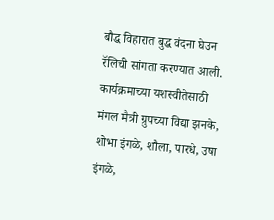बौद्ध विहारात बुद्ध वंदना घेउन रॅलिची सांगता करण्यात आली. कार्यक्रमाच्या यशस्वीतेसाठी मंगल मैत्री ग्रुपच्या विद्या झनके, शोभा इंगळे, शौला, पारधे, उषा इंगळे,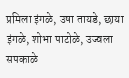प्रमिला इंगळे, उषा तायडे, छाया इंगळे, शोभा पाटोळे, उज्वला सपकाळे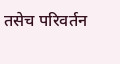तसेच परिवर्तन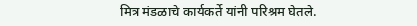मित्र मंडळाचे कार्यकर्ते यांनी परिश्रम घेतले.